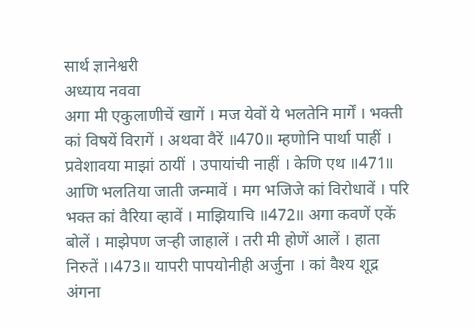सार्थ ज्ञानेश्वरी
अध्याय नववा
अगा मी एकुलाणीचें खागें । मज येवों ये भलतेनि मार्गें । भक्ती कां विषयें विरागें । अथवा वैरें ॥470॥ म्हणोनि पार्था पाहीं । प्रवेशावया माझां ठायीं । उपायांची नाहीं । केणि एथ ॥471॥ आणि भलतिया जाती जन्मावें । मग भजिजे कां विरोधावें । परि भक्त कां वैरिया व्हावें । माझियाचि ॥472॥ अगा कवणें एकें बोलें । माझेपण जऱ्ही जाहालें । तरी मी होणें आलें । हाता निरुतें ।।473॥ यापरी पापयोनीही अर्जुना । कां वैश्य शूद्र अंगना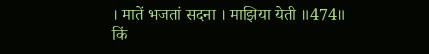। मातें भजतां सदना । माझिया येती ॥474॥
किं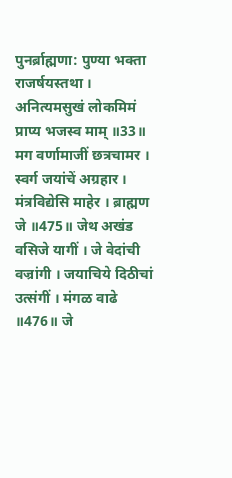पुनर्ब्राह्मणा: पुण्या भक्ता राजर्षयस्तथा । अनित्यमसुखं लोकमिमं प्राप्य भजस्व माम् ॥33॥
मग वर्णामाजीं छत्रचामर । स्वर्ग जयांचें अग्रहार । मंत्रविद्येसि माहेर । ब्राह्मण जे ॥475॥ जेथ अखंड वसिजे यागीं । जे वेदांची वज्रांगी । जयाचिये दिठीचां उत्संगीं । मंगळ वाढे ॥476॥ जे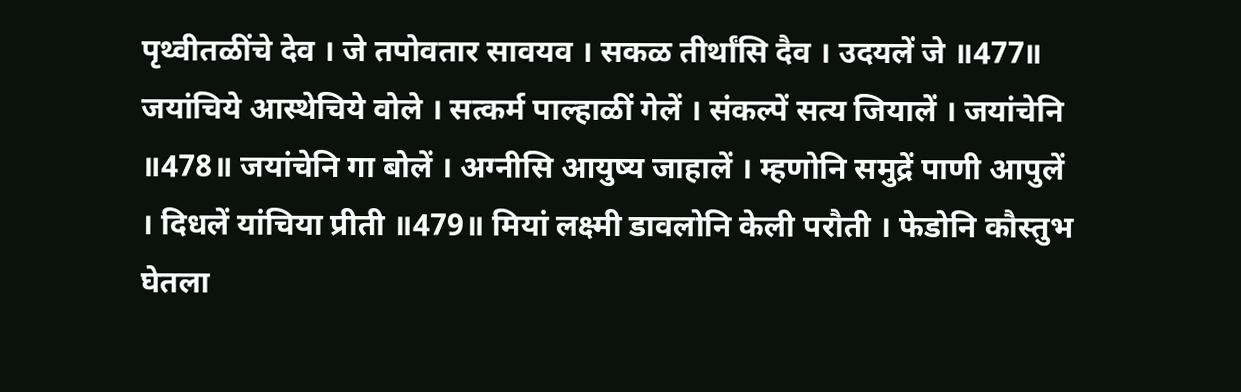पृथ्वीतळींचे देव । जे तपोवतार सावयव । सकळ तीर्थांसि दैव । उदयलें जे ॥477॥ जयांचिये आस्थेचिये वोले । सत्कर्म पाल्हाळीं गेलें । संकल्पें सत्य जियालें । जयांचेनि ॥478॥ जयांचेनि गा बोलें । अग्नीसि आयुष्य जाहालें । म्हणोनि समुद्रें पाणी आपुलें । दिधलें यांचिया प्रीती ॥479॥ मियां लक्ष्मी डावलोनि केली परौती । फेडोनि कौस्तुभ घेतला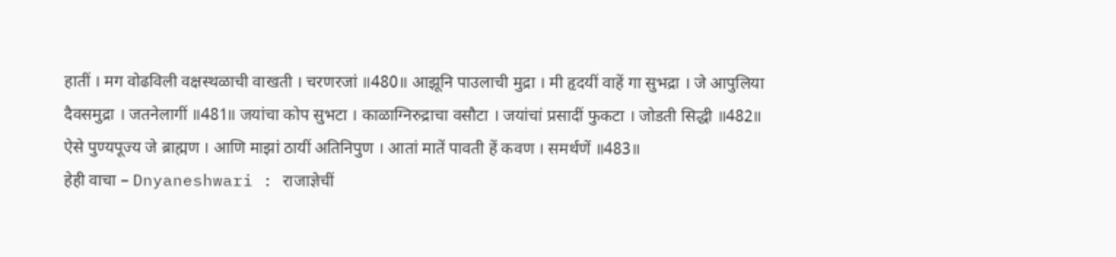हातीं । मग वोढविली वक्षस्थळाची वाखती । चरणरजां ॥480॥ आझूनि पाउलाची मुद्रा । मी हृदयीं वाहें गा सुभद्रा । जे आपुलिया दैवसमुद्रा । जतनेलागीं ॥481॥ जयांचा कोप सुभटा । काळाग्निरुद्राचा वसौटा । जयांचां प्रसादीं फुकटा । जोडती सिद्धी ॥482॥ ऐसे पुण्यपूज्य जे ब्राह्मण । आणि माझां ठायीं अतिनिपुण । आतां मातें पावती हें कवण । समर्थणें ॥483॥
हेही वाचा – Dnyaneshwari : राजाज्ञेचीं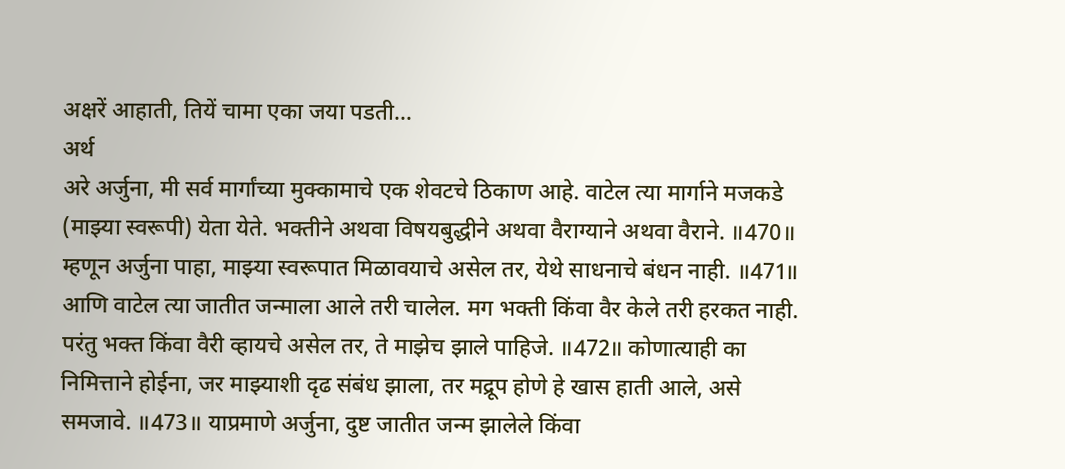अक्षरें आहाती, तियें चामा एका जया पडती…
अर्थ
अरे अर्जुना, मी सर्व मार्गांच्या मुक्कामाचे एक शेवटचे ठिकाण आहे. वाटेल त्या मार्गाने मजकडे (माझ्या स्वरूपी) येता येते. भक्तीने अथवा विषयबुद्धीने अथवा वैराग्याने अथवा वैराने. ॥470॥ म्हणून अर्जुना पाहा, माझ्या स्वरूपात मिळावयाचे असेल तर, येथे साधनाचे बंधन नाही. ॥471॥ आणि वाटेल त्या जातीत जन्माला आले तरी चालेल. मग भक्ती किंवा वैर केले तरी हरकत नाही. परंतु भक्त किंवा वैरी व्हायचे असेल तर, ते माझेच झाले पाहिजे. ॥472॥ कोणात्याही का निमित्ताने होईना, जर माझ्याशी दृढ संबंध झाला, तर मद्रूप होणे हे खास हाती आले, असे समजावे. ॥473॥ याप्रमाणे अर्जुना, दुष्ट जातीत जन्म झालेले किंवा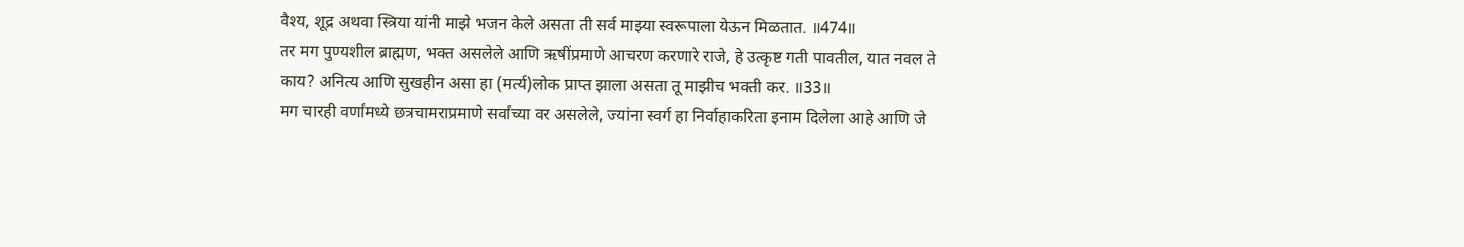वैश्य, शूद्र अथवा स्त्रिया यांनी माझे भजन केले असता ती सर्व माझ्या स्वरूपाला येऊन मिळतात. ॥474॥
तर मग पुण्यशील ब्राह्मण, भक्त असलेले आणि ऋषींप्रमाणे आचरण करणारे राजे, हे उत्कृष्ट गती पावतील, यात नवल ते काय? अनित्य आणि सुखहीन असा हा (मर्त्य)लोक प्राप्त झाला असता तू माझीच भक्ती कर. ॥33॥
मग चारही वर्णांमध्ये छत्रचामराप्रमाणे सर्वांच्या वर असलेले, ज्यांना स्वर्ग हा निर्वाहाकरिता इनाम दिलेला आहे आणि जे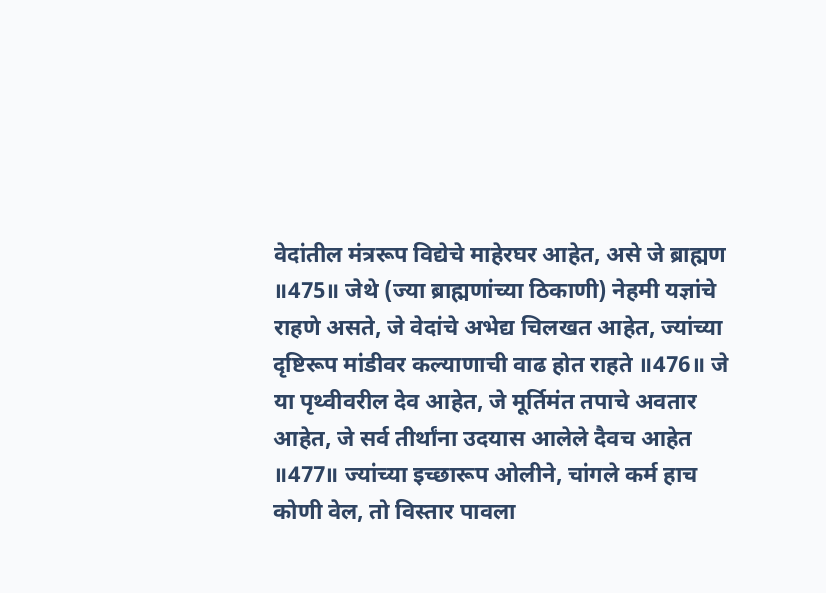वेदांतील मंत्ररूप विद्येचे माहेरघर आहेत, असे जे ब्राह्मण ॥475॥ जेथे (ज्या ब्राह्मणांच्या ठिकाणी) नेहमी यज्ञांचे राहणे असते, जे वेदांचे अभेद्य चिलखत आहेत, ज्यांच्या दृष्टिरूप मांडीवर कल्याणाची वाढ होत राहते ॥476॥ जे या पृथ्वीवरील देव आहेत, जे मूर्तिमंत तपाचे अवतार आहेत, जे सर्व तीर्थांना उदयास आलेले दैवच आहेत ॥477॥ ज्यांच्या इच्छारूप ओलीने, चांगले कर्म हाच कोणी वेल, तो विस्तार पावला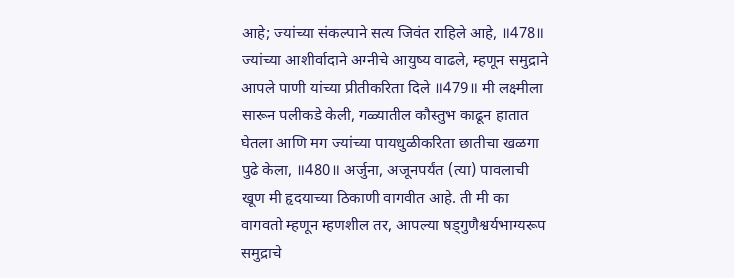आहे; ज्यांच्या संकल्पाने सत्य जिवंत राहिले आहे, ॥478॥ ज्यांच्या आशीर्वादाने अग्नीचे आयुष्य वाढले, म्हणून समुद्राने आपले पाणी यांच्या प्रीतीकरिता दिले ॥479॥ मी लक्ष्मीला सारून पलीकडे केली, गळ्यातील कौस्तुभ काढून हातात घेतला आणि मग ज्यांच्या पायधुळीकरिता छातीचा खळगा पुढे केला, ॥480॥ अर्जुना, अजूनपर्यंत (त्या) पावलाची खूण मी हृदयाच्या ठिकाणी वागवीत आहे. ती मी का वागवतो म्हणून म्हणशील तर, आपल्या षड्गुणैश्वर्यभाग्यरूप समुद्राचे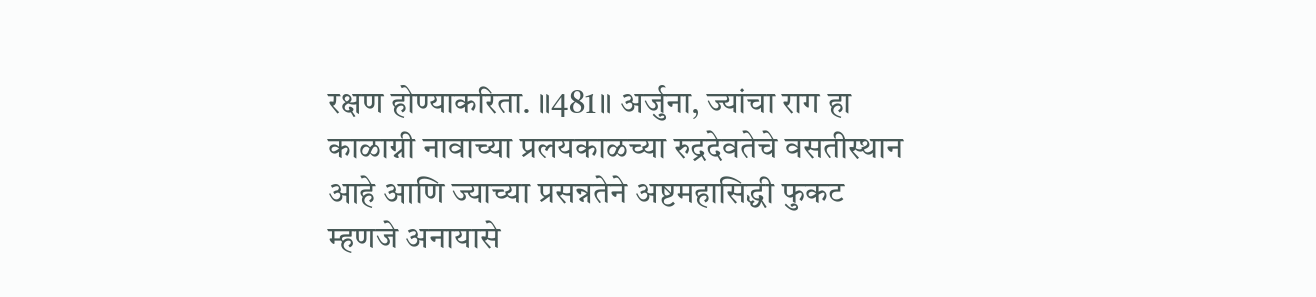रक्षण होण्याकरिता. ॥481॥ अर्जुना, ज्यांचा राग हा काळाग्नी नावाच्या प्रलयकाळच्या रुद्रदेवतेचे वसतीस्थान आहे आणि ज्याच्या प्रसन्नतेने अष्टमहासिद्धी फुकट म्हणजे अनायासे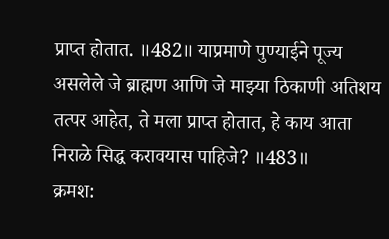प्राप्त होतात. ॥482॥ याप्रमाणे पुण्याईने पूज्य असलेले जे ब्राह्मण आणि जे माझ्या ठिकाणी अतिशय तत्पर आहेत, ते मला प्राप्त होतात, हे काय आता निराळे सिद्ध करावयास पाहिजे? ॥483॥
क्रमश: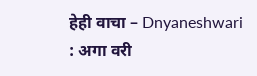हेही वाचा – Dnyaneshwari : अगा वरी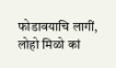फोडावयाचि लागीं, लोहो मिळो कां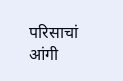परिसाचां आंगी